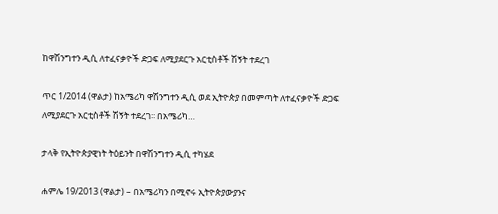ከዋሽንግተን ዲሲ ለተፈናቃዮች ድጋፍ ለሚያደርጉ አርቲስቶች ሽኝት ተደረገ

ጥር 1/2014 (ዋልታ) ከአሜሪካ ዋሽንግተን ዲሲ ወደ ኢትዮጵያ በመምጣት ለተፈናቃዮች ድጋፍ ለሚያደርጉ አርቲስቶች ሽኝት ተደረገ፡፡ በአሜሪካ…

ታላቅ የኢትዮጵያዊነት ትዕይንት በዋሽንግተን ዲሲ ተካሄደ

ሐምሌ 19/2013 (ዋልታ) – በአሜሪካን በሚኖሩ ኢትዮጵያውያንና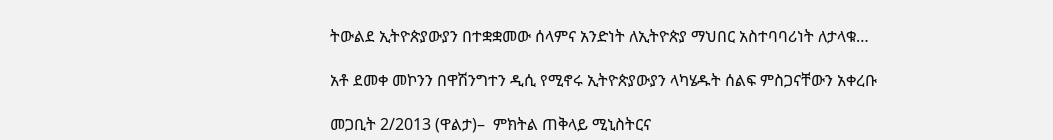ትውልደ ኢትዮጵያውያን በተቋቋመው ሰላምና አንድነት ለኢትዮጵያ ማህበር አስተባባሪነት ለታላቁ…

አቶ ደመቀ መኮንን በዋሽንግተን ዲሲ የሚኖሩ ኢትዮጵያውያን ላካሄዱት ሰልፍ ምስጋናቸውን አቀረቡ

መጋቢት 2/2013 (ዋልታ)–  ምክትል ጠቅላይ ሚኒስትርና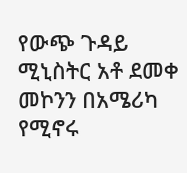የውጭ ጉዳይ ሚኒስትር አቶ ደመቀ መኮንን በአሜሪካ የሚኖሩ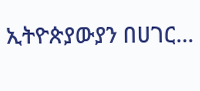ኢትዮጵያውያን በሀገር…